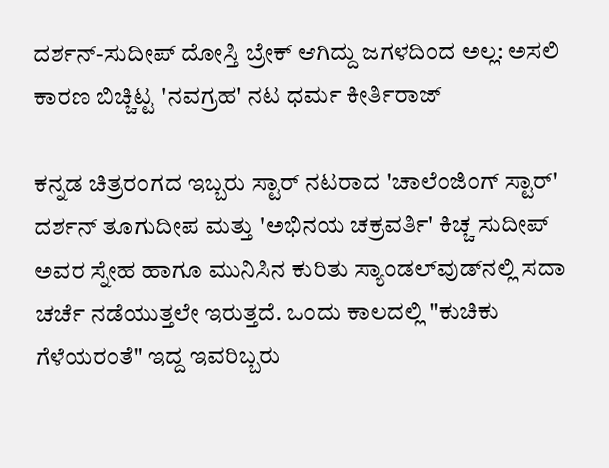ದರ್ಶನ್-ಸುದೀಪ್‌ ದೋಸ್ತಿ ಬ್ರೇಕ್ ಆಗಿದ್ದು ಜಗಳದಿಂದ ಅಲ್ಲ: ಅಸಲಿ ಕಾರಣ ಬಿಚ್ಚಿಟ್ಟ 'ನವಗ್ರಹ' ನಟ ಧರ್ಮ ಕೀರ್ತಿರಾಜ್‌

ಕನ್ನಡ ಚಿತ್ರರಂಗದ ಇಬ್ಬರು ಸ್ಟಾರ್‌ ನಟರಾದ 'ಚಾಲೆಂಜಿಂಗ್ ಸ್ಟಾರ್' ದರ್ಶನ್ ತೂಗುದೀಪ ಮತ್ತು 'ಅಭಿನಯ ಚಕ್ರವರ್ತಿ' ಕಿಚ್ಚ ಸುದೀಪ್ ಅವರ ಸ್ನೇಹ ಹಾಗೂ ಮುನಿಸಿನ ಕುರಿತು ಸ್ಯಾಂಡಲ್‌ವುಡ್‌ನಲ್ಲಿ ಸದಾ ಚರ್ಚೆ ನಡೆಯುತ್ತಲೇ ಇರುತ್ತದೆ. ಒಂದು ಕಾಲದಲ್ಲಿ "ಕುಚಿಕು ಗೆಳೆಯರಂತೆ" ಇದ್ದ ಇವರಿಬ್ಬರು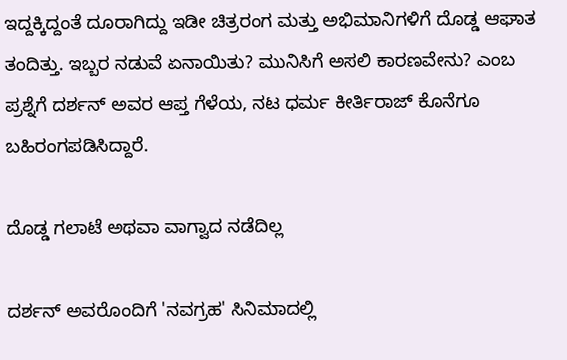ಇದ್ದಕ್ಕಿದ್ದಂತೆ ದೂರಾಗಿದ್ದು ಇಡೀ ಚಿತ್ರರಂಗ ಮತ್ತು ಅಭಿಮಾನಿಗಳಿಗೆ ದೊಡ್ಡ ಆಘಾತ ತಂದಿತ್ತು. ಇಬ್ಬರ ನಡುವೆ ಏನಾಯಿತು? ಮುನಿಸಿಗೆ ಅಸಲಿ ಕಾರಣವೇನು? ಎಂಬ ಪ್ರಶ್ನೆಗೆ ದರ್ಶನ್ ಅವರ ಆಪ್ತ ಗೆಳೆಯ, ನಟ ಧರ್ಮ ಕೀರ್ತಿರಾಜ್ ಕೊನೆಗೂ ಬಹಿರಂಗಪಡಿಸಿದ್ದಾರೆ.

ದೊಡ್ಡ ಗಲಾಟೆ ಅಥವಾ ವಾಗ್ವಾದ ನಡೆದಿಲ್ಲ

ದರ್ಶನ್ ಅವರೊಂದಿಗೆ 'ನವಗ್ರಹ' ಸಿನಿಮಾದಲ್ಲಿ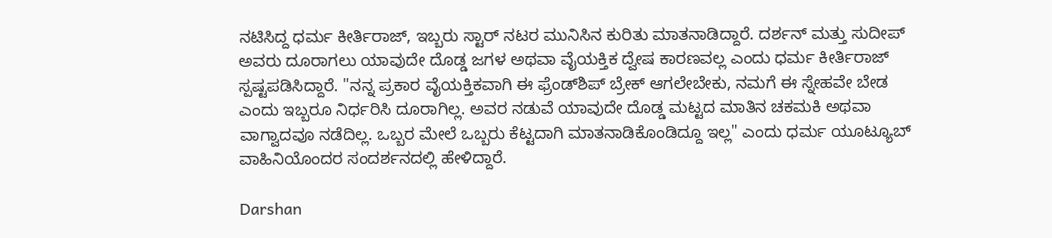ನಟಿಸಿದ್ದ ಧರ್ಮ ಕೀರ್ತಿರಾಜ್, ಇಬ್ಬರು ಸ್ಟಾರ್ ನಟರ ಮುನಿಸಿನ ಕುರಿತು ಮಾತನಾಡಿದ್ದಾರೆ. ದರ್ಶನ್ ಮತ್ತು ಸುದೀಪ್ ಅವರು ದೂರಾಗಲು ಯಾವುದೇ ದೊಡ್ಡ ಜಗಳ ಅಥವಾ ವೈಯಕ್ತಿಕ ದ್ವೇಷ ಕಾರಣವಲ್ಲ ಎಂದು ಧರ್ಮ ಕೀರ್ತಿರಾಜ್ ಸ್ಪಷ್ಟಪಡಿಸಿದ್ದಾರೆ. "ನನ್ನ ಪ್ರಕಾರ ವೈಯಕ್ತಿಕವಾಗಿ ಈ ಫ್ರೆಂಡ್‌ಶಿಪ್ ಬ್ರೇಕ್ ಆಗಲೇಬೇಕು, ನಮಗೆ ಈ ಸ್ನೇಹವೇ ಬೇಡ ಎಂದು ಇಬ್ಬರೂ ನಿರ್ಧರಿಸಿ ದೂರಾಗಿಲ್ಲ. ಅವರ ನಡುವೆ ಯಾವುದೇ ದೊಡ್ಡ ಮಟ್ಟದ ಮಾತಿನ ಚಕಮಕಿ ಅಥವಾ ವಾಗ್ವಾದವೂ ನಡೆದಿಲ್ಲ. ಒಬ್ಬರ ಮೇಲೆ ಒಬ್ಬರು ಕೆಟ್ಟದಾಗಿ ಮಾತನಾಡಿಕೊಂಡಿದ್ದೂ ಇಲ್ಲ" ಎಂದು ಧರ್ಮ ಯೂಟ್ಯೂಬ್‌ ವಾಹಿನಿಯೊಂದರ ಸಂದರ್ಶನದಲ್ಲಿ ಹೇಳಿದ್ದಾರೆ.

Darshan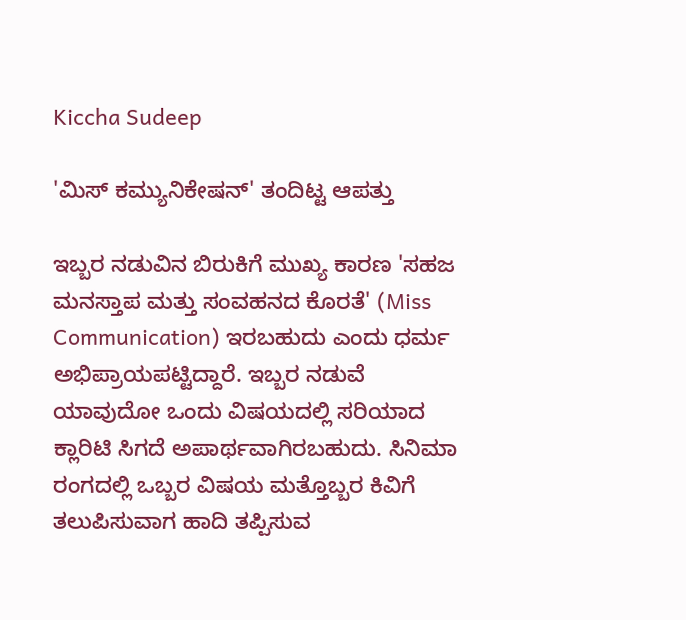Kiccha Sudeep

'ಮಿಸ್ ಕಮ್ಯುನಿಕೇಷನ್' ತಂದಿಟ್ಟ ಆಪತ್ತು

ಇಬ್ಬರ ನಡುವಿನ ಬಿರುಕಿಗೆ ಮುಖ್ಯ ಕಾರಣ 'ಸಹಜ ಮನಸ್ತಾಪ ಮತ್ತು ಸಂವಹನದ ಕೊರತೆ' (Miss Communication) ಇರಬಹುದು ಎಂದು ಧರ್ಮ ಅಭಿಪ್ರಾಯಪಟ್ಟಿದ್ದಾರೆ. ಇಬ್ಬರ ನಡುವೆ ಯಾವುದೋ ಒಂದು ವಿಷಯದಲ್ಲಿ ಸರಿಯಾದ ಕ್ಲಾರಿಟಿ ಸಿಗದೆ ಅಪಾರ್ಥವಾಗಿರಬಹುದು. ಸಿನಿಮಾ ರಂಗದಲ್ಲಿ ಒಬ್ಬರ ವಿಷಯ ಮತ್ತೊಬ್ಬರ ಕಿವಿಗೆ ತಲುಪಿಸುವಾಗ ಹಾದಿ ತಪ್ಪಿಸುವ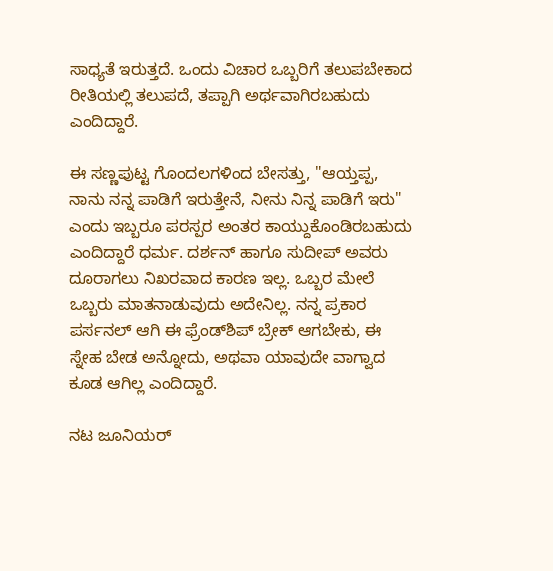ಸಾಧ್ಯತೆ ಇರುತ್ತದೆ. ಒಂದು ವಿಚಾರ ಒಬ್ಬರಿಗೆ ತಲುಪಬೇಕಾದ ರೀತಿಯಲ್ಲಿ ತಲುಪದೆ, ತಪ್ಪಾಗಿ ಅರ್ಥವಾಗಿರಬಹುದು ಎಂದಿದ್ದಾರೆ.

ಈ ಸಣ್ಣಪುಟ್ಟ ಗೊಂದಲಗಳಿಂದ ಬೇಸತ್ತು, "ಆಯ್ತಪ್ಪ, ನಾನು ನನ್ನ ಪಾಡಿಗೆ ಇರುತ್ತೇನೆ, ನೀನು ನಿನ್ನ ಪಾಡಿಗೆ ಇರು" ಎಂದು ಇಬ್ಬರೂ ಪರಸ್ಪರ ಅಂತರ ಕಾಯ್ದುಕೊಂಡಿರಬಹುದು ಎಂದಿದ್ದಾರೆ ಧರ್ಮ. ದರ್ಶನ್‌ ಹಾಗೂ ಸುದೀಪ್‌ ಅವರು ದೂರಾಗಲು ನಿಖರವಾದ ಕಾರಣ ಇಲ್ಲ. ಒಬ್ಬರ ಮೇಲೆ ಒಬ್ಬರು ಮಾತನಾಡುವುದು ಅದೇನಿಲ್ಲ. ನನ್ನ ಪ್ರಕಾರ ಪರ್ಸನಲ್‌ ಆಗಿ ಈ ಫ್ರೆಂಡ್‌ಶಿಪ್‌ ಬ್ರೇಕ್‌ ಆಗಬೇಕು, ಈ ಸ್ನೇಹ ಬೇಡ ಅನ್ನೋದು, ಅಥವಾ ಯಾವುದೇ ವಾಗ್ವಾದ ಕೂಡ ಆಗಿಲ್ಲ ಎಂದಿದ್ದಾರೆ.

ನಟ ಜೂನಿಯರ್‌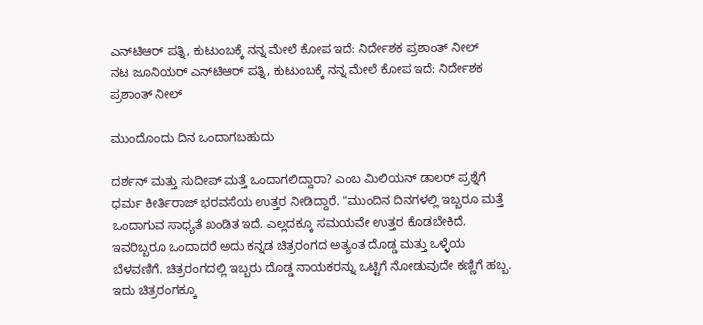ಎನ್‌ಟಿಆರ್‌ ಪತ್ನಿ, ಕುಟುಂಬಕ್ಕೆ ನನ್ನ ಮೇಲೆ ಕೋಪ ಇದೆ: ನಿರ್ದೇಶಕ ಪ್ರಶಾಂತ್‌ ನೀಲ್‌
ನಟ ಜೂನಿಯರ್‌ ಎನ್‌ಟಿಆರ್‌ ಪತ್ನಿ, ಕುಟುಂಬಕ್ಕೆ ನನ್ನ ಮೇಲೆ ಕೋಪ ಇದೆ: ನಿರ್ದೇಶಕ ಪ್ರಶಾಂತ್‌ ನೀಲ್‌

ಮುಂದೊಂದು ದಿನ ಒಂದಾಗಬಹುದು

ದರ್ಶನ್ ಮತ್ತು ಸುದೀಪ್ ಮತ್ತೆ ಒಂದಾಗಲಿದ್ದಾರಾ? ಎಂಬ ಮಿಲಿಯನ್ ಡಾಲರ್ ಪ್ರಶ್ನೆಗೆ ಧರ್ಮ ಕೀರ್ತಿರಾಜ್ ಭರವಸೆಯ ಉತ್ತರ ನೀಡಿದ್ದಾರೆ. "ಮುಂದಿನ ದಿನಗಳಲ್ಲಿ ಇಬ್ಬರೂ ಮತ್ತೆ ಒಂದಾಗುವ ಸಾಧ್ಯತೆ ಖಂಡಿತ ಇದೆ. ಎಲ್ಲದಕ್ಕೂ ಸಮಯವೇ ಉತ್ತರ ಕೊಡಬೇಕಿದೆ. ಇವರಿಬ್ಬರೂ ಒಂದಾದರೆ ಅದು ಕನ್ನಡ ಚಿತ್ರರಂಗದ ಅತ್ಯಂತ ದೊಡ್ಡ ಮತ್ತು ಒಳ್ಳೆಯ ಬೆಳವಣಿಗೆ. ಚಿತ್ರರಂಗದಲ್ಲಿ ಇಬ್ಬರು ದೊಡ್ಡ ನಾಯಕರನ್ನು ಒಟ್ಟಿಗೆ ನೋಡುವುದೇ ಕಣ್ಣಿಗೆ ಹಬ್ಬ. ಇದು ಚಿತ್ರರಂಗಕ್ಕೂ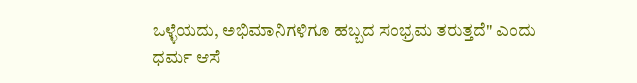ಒಳ್ಳೆಯದು, ಅಭಿಮಾನಿಗಳಿಗೂ ಹಬ್ಬದ ಸಂಭ್ರಮ ತರುತ್ತದೆ" ಎಂದು ಧರ್ಮ ಆಸೆ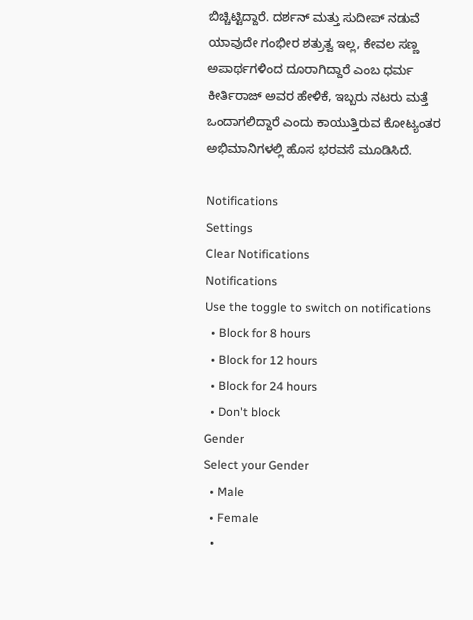ಬಿಚ್ಚಿಟ್ಟಿದ್ದಾರೆ. ದರ್ಶನ್ ಮತ್ತು ಸುದೀಪ್ ನಡುವೆ ಯಾವುದೇ ಗಂಭೀರ ಶತ್ರುತ್ವ ಇಲ್ಲ, ಕೇವಲ ಸಣ್ಣ ಅಪಾರ್ಥಗಳಿಂದ ದೂರಾಗಿದ್ದಾರೆ ಎಂಬ ಧರ್ಮ ಕೀರ್ತಿರಾಜ್ ಅವರ ಹೇಳಿಕೆ, ಇಬ್ಬರು ನಟರು ಮತ್ತೆ ಒಂದಾಗಲಿದ್ದಾರೆ ಎಂದು ಕಾಯುತ್ತಿರುವ ಕೋಟ್ಯಂತರ ಅಭಿಮಾನಿಗಳಲ್ಲಿ ಹೊಸ ಭರವಸೆ ಮೂಡಿಸಿದೆ.

Notifications
Settings
Clear Notifications
Notifications
Use the toggle to switch on notifications
  • Block for 8 hours
  • Block for 12 hours
  • Block for 24 hours
  • Don't block
Gender
Select your Gender
  • Male
  • Female
  •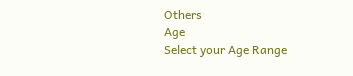Others
Age
Select your Age Range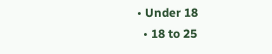• Under 18
  • 18 to 25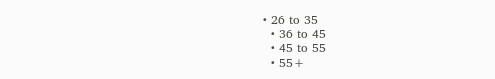• 26 to 35
  • 36 to 45
  • 45 to 55
  • 55+